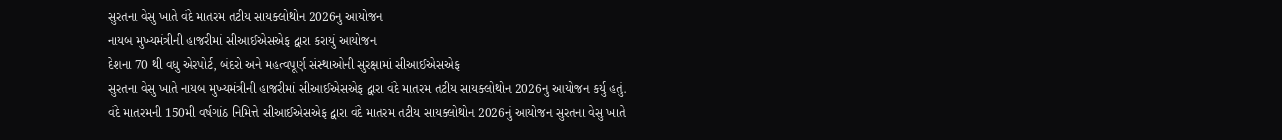સુરતના વેસુ ખાતે વંદે માતરમ તટીય સાયક્લોથોન 2026નુ આયોજન
નાયબ મુખ્યમંત્રીની હાજરીમાં સીઆઈએસએફ દ્વારા કરાયું આયોજન
દેશના 70 થી વધુ એરપોર્ટ, બંદરો અને મહત્વપૂર્ણ સંસ્થાઓની સુરક્ષામાં સીઆઈએસએફ
સુરતના વેસુ ખાતે નાયબ મુખ્યમંત્રીની હાજરીમાં સીઆઈએસએફ દ્વારા વંદે માતરમ તટીય સાયક્લોથોન 2026નુ આયોજન કર્યુ હતું.
વંદે માતરમની 150મી વર્ષગાંઠ નિમિત્તે સીઆઈએસએફ દ્વારા વંદે માતરમ તટીય સાયક્લોથોન 2026નું આયોજન સુરતના વેસુ ખાતે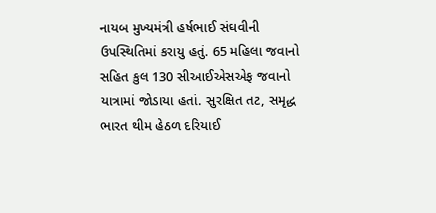નાયબ મુખ્યમંત્રી હર્ષભાઈ સંઘવીની ઉપસ્થિતિમાં કરાયુ હતું. 65 મહિલા જવાનો સહિત કુલ 130 સીઆઈએસએફ જવાનો યાત્રામાં જોડાયા હતાં. સુરક્ષિત તટ, સમૃદ્ધ ભારત થીમ હેઠળ દરિયાઈ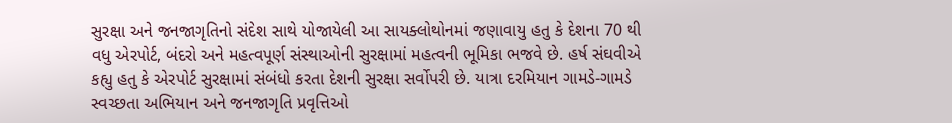સુરક્ષા અને જનજાગૃતિનો સંદેશ સાથે યોજાયેલી આ સાયક્લોથોનમાં જણાવાયુ હતુ કે દેશના 70 થી વધુ એરપોર્ટ, બંદરો અને મહત્વપૂર્ણ સંસ્થાઓની સુરક્ષામાં મહત્વની ભૂમિકા ભજવે છે. હર્ષ સંઘવીએ કહ્યુ હતુ કે એરપોર્ટ સુરક્ષામાં સંબંધો કરતા દેશની સુરક્ષા સર્વોપરી છે. યાત્રા દરમિયાન ગામડે-ગામડે સ્વચ્છતા અભિયાન અને જનજાગૃતિ પ્રવૃત્તિઓ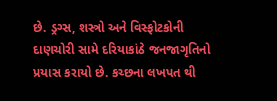છે. ડ્રગ્સ, શસ્ત્રો અને વિસ્ફોટકોની દાણચોરી સામે દરિયાકાંઠે જનજાગૃતિનો પ્રયાસ કરાયો છે. કચ્છના લખપત થી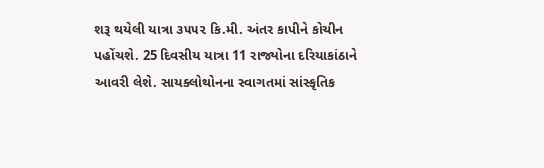શરૂ થયેલી યાત્રા ૩૫૫૨ કિ.મી. અંતર કાપીને કોચીન પહોંચશે. 25 દિવસીય યાત્રા 11 રાજ્યોના દરિયાકાંઠાને આવરી લેશે. સાયક્લોથોનના સ્વાગતમાં સાંસ્કૃતિક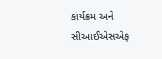કાર્યક્રમ અને સીઆઈએસએફ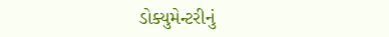ડોક્યુમેન્ટરીનું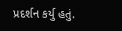પ્રદર્શન કર્યુ હતું.